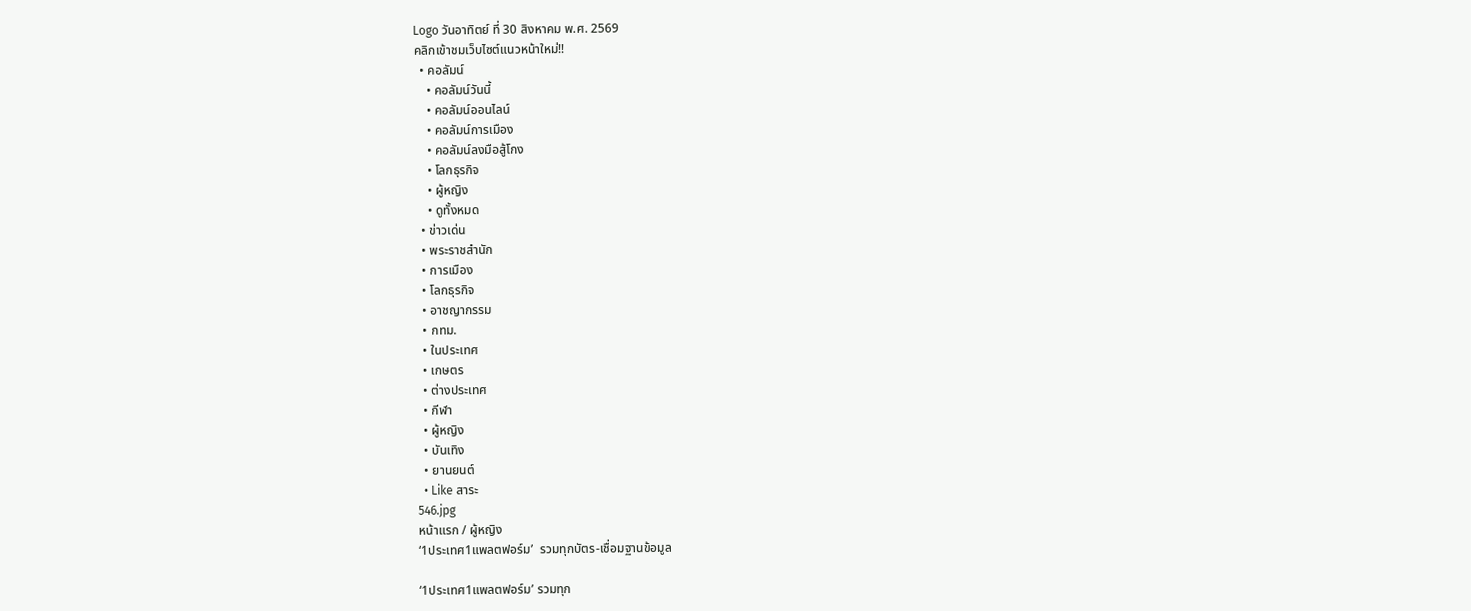Logo วันอาทิตย์ ที่ 30 สิงหาคม พ.ศ. 2569
คลิกเข้าชมเว็บไซต์แนวหน้าใหม่!!
  • คอลัมน์
    • คอลัมน์วันนี้
    • คอลัมน์ออนไลน์
    • คอลัมน์การเมือง
    • คอลัมน์ลงมือสู้โกง
    • โลกธุรกิจ
    • ผู้หญิง
    • ดูทั้งหมด
  • ข่าวเด่น
  • พระราชสำนัก
  • การเมือง
  • โลกธุรกิจ
  • อาชญากรรม
  • กทม.
  • ในประเทศ
  • เกษตร
  • ต่างประเทศ
  • กีฬา
  • ผู้หญิง
  • บันเทิง
  • ยานยนต์
  • Like สาระ
546.jpg
หน้าแรก / ผู้หญิง
‘1ประเทศ1แพลตฟอร์ม’  รวมทุกบัตร-เชื่อมฐานข้อมูล

‘1ประเทศ1แพลตฟอร์ม’ รวมทุก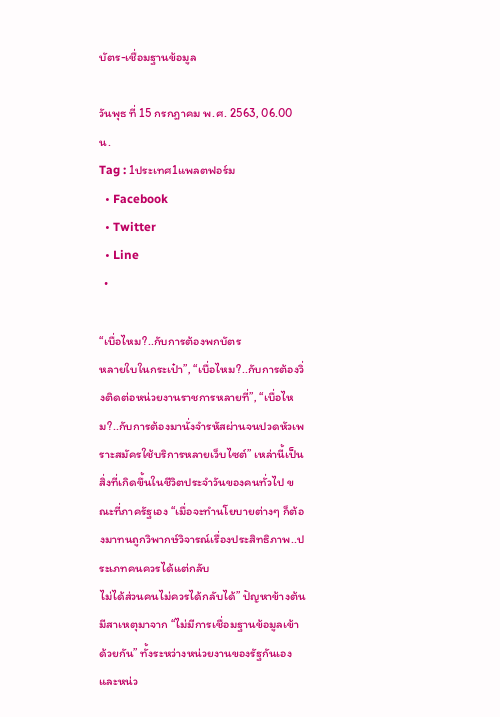บัตร-เชื่อมฐานข้อมูล

วันพุธ ที่ 15 กรกฎาคม พ.ศ. 2563, 06.00 น.
Tag : 1ประเทศ1แพลตฟอร์ม
  • Facebook
  • Twitter
  • Line
  •

“เบื่อไหม?..กับการต้องพกบัตร
หลายใบในกระเป๋า”, “เบื่อไหม?..กับการต้องวิ่งติดต่อหน่วยงานราชการหลายที่”, “เบื่อไหม?..กับการต้องมานั่งจำรหัสผ่านจนปวดหัวเพราะสมัครใช้บริการหลายเว็บไซต์” เหล่านี้เป็นสิ่งที่เกิดขึ้นในชีวิตประจำวันของคนทั่วไป ขณะที่ภาครัฐเอง “เมื่อจะทำนโยบายต่างๆ ก็ต้องมาทนถูกวิพากษ์วิจารณ์เรื่องประสิทธิภาพ..ประเภทคนควรได้แต่กลับ
ไม่ได้ส่วนคนไม่ควรได้กลับได้” ปัญหาข้างต้น
มีสาเหตุมาจาก “ไม่มีการเชื่อมฐานข้อมูลเข้าด้วยกัน” ทั้งระหว่างหน่วยงานของรัฐกันเอง และหน่ว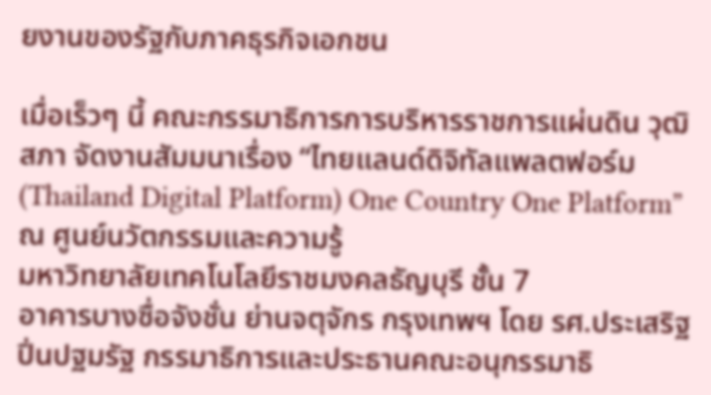ยงานของรัฐกับภาคธุรกิจเอกชน

เมื่อเร็วๆ นี้ คณะกรรมาธิการการบริหารราชการแผ่นดิน วุฒิสภา จัดงานสัมมนาเรื่อง “ไทยแลนด์ดิจิทัลแพลตฟอร์ม (Thailand Digital Platform) One Country One Platform” ณ ศูนย์นวัตกรรมและความรู้
มหาวิทยาลัยเทคโนโลยีราชมงคลธัญบุรี ชั้น 7
อาคารบางซื่อจังชั่น ย่านจตุจักร กรุงเทพฯ โดย รศ.ประเสริฐ ปิ่นปฐมรัฐ กรรมาธิการและประธานคณะอนุกรรมาธิ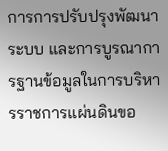การการปรับปรุงพัฒนาระบบ และการบูรณาการฐานข้อมูลในการบริหารราชการแผ่นดินขอ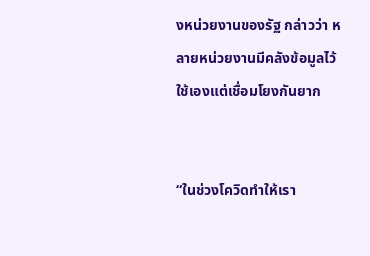งหน่วยงานของรัฐ กล่าวว่า หลายหน่วยงานมีคลังข้อมูลไว้ใช้เองแต่เชื่อมโยงกันยาก


“ในช่วงโควิดทำให้เรา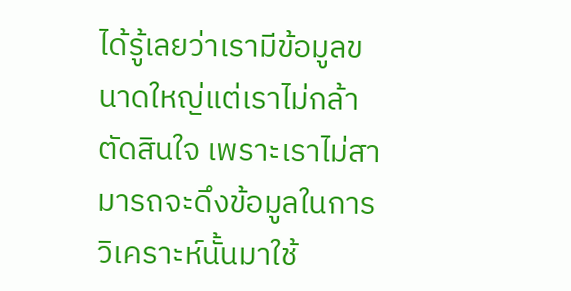ได้รู้เลยว่าเรามีข้อมูลขนาดใหญ่แต่เราไม่กล้าตัดสินใจ เพราะเราไม่สามารถจะดึงข้อมูลในการวิเคราะห์นั้นมาใช้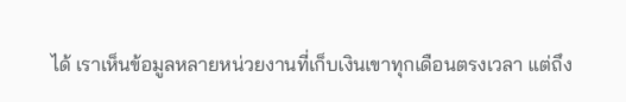ได้ เราเห็นข้อมูลหลายหน่วยงานที่เก็บเงินเขาทุกเดือนตรงเวลา แต่ถึง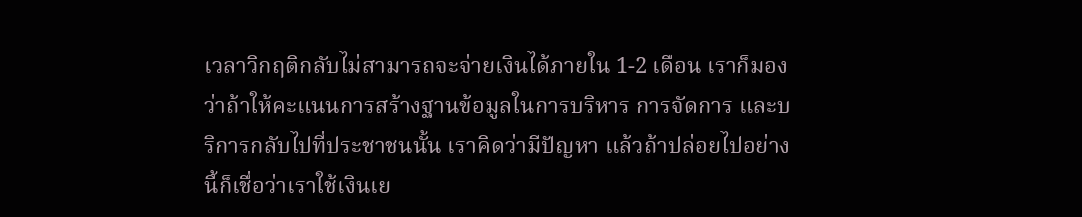เวลาวิกฤติกลับไม่สามารถจะจ่ายเงินได้ภายใน 1-2 เดือน เราก็มองว่าถ้าให้คะแนนการสร้างฐานข้อมูลในการบริหาร การจัดการ และบริการกลับไปที่ประชาชนนั้น เราคิดว่ามีปัญหา แล้วถ้าปล่อยไปอย่างนี้ก็เชื่อว่าเราใช้เงินเย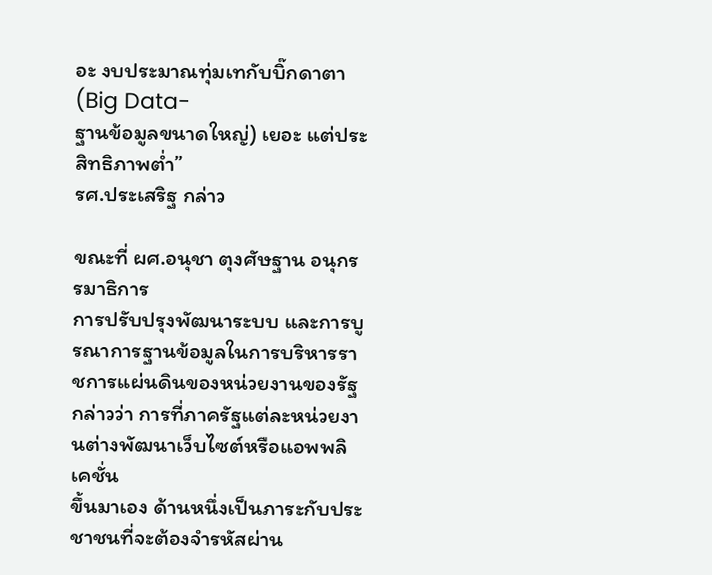อะ งบประมาณทุ่มเทกับบิ๊กดาตา (Big Data-
ฐานข้อมูลขนาดใหญ่) เยอะ แต่ประสิทธิภาพต่ำ”
รศ.ประเสริฐ กล่าว

ขณะที่ ผศ.อนุชา ตุงศัษฐาน อนุกรรมาธิการ
การปรับปรุงพัฒนาระบบ และการบูรณาการฐานข้อมูลในการบริหารราชการแผ่นดินของหน่วยงานของรัฐ กล่าวว่า การที่ภาครัฐแต่ละหน่วยงานต่างพัฒนาเว็บไซต์หรือแอพพลิเคชั่น
ขึ้นมาเอง ด้านหนึ่งเป็นภาระกับประชาชนที่จะต้องจำรหัสผ่าน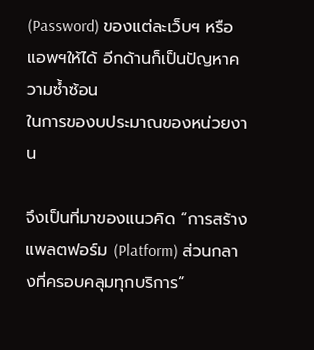(Password) ของแต่ละเว็บฯ หรือแอพฯให้ได้ อีกด้านก็เป็นปัญหาความซ้ำซ้อน
ในการของบประมาณของหน่วยงาน

จึงเป็นที่มาของแนวคิด “การสร้างแพลตฟอร์ม (Platform) ส่วนกลางที่ครอบคลุมทุกบริการ”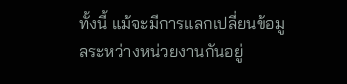ทั้งนี้ แม้จะมีการแลกเปลี่ยนข้อมูลระหว่างหน่วยงานกันอยู่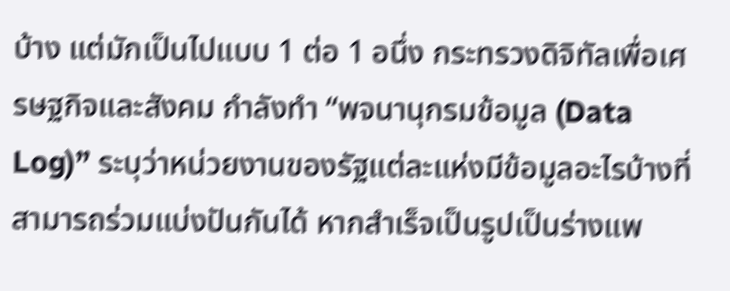บ้าง แต่มักเป็นไปแบบ 1 ต่อ 1 อนึ่ง กระทรวงดิจิทัลเพื่อเศรษฐกิจและสังคม กำลังทำ “พจนานุกรมข้อมูล (Data Log)” ระบุว่าหน่วยงานของรัฐแต่ละแห่งมีข้อมูลอะไรบ้างที่สามารถร่วมแบ่งปันกันได้ หากสำเร็จเป็นรูปเป็นร่างแพ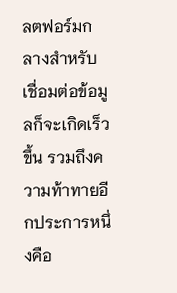ลตฟอร์มกลางสำหรับเชื่อมต่อข้อมูลก็จะเกิดเร็วขึ้น รวมถึงความท้าทายอีกประการหนึ่งคือ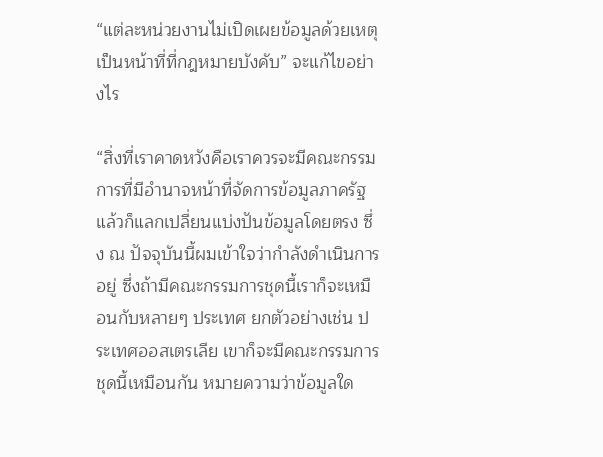“แต่ละหน่วยงานไม่เปิดเผยข้อมูลด้วยเหตุเป็นหน้าที่ที่กฎหมายบังคับ” จะแก้ไขอย่างไร

“สิ่งที่เราคาดหวังคือเราควรจะมีคณะกรรมการที่มีอำนาจหน้าที่จัดการข้อมูลภาครัฐ แล้วก็แลกเปลี่ยนแบ่งปันข้อมูลโดยตรง ซึ่ง ณ ปัจจุบันนี้ผมเข้าใจว่ากำลังดำเนินการอยู่ ซึ่งถ้ามีคณะกรรมการชุดนี้เราก็จะเหมือนกับหลายๆ ประเทศ ยกตัวอย่างเช่น ประเทศออสเตรเลีย เขาก็จะมีคณะกรรมการชุดนี้เหมือนกัน หมายความว่าข้อมูลใด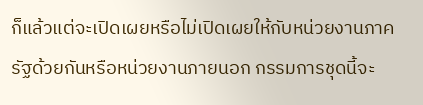ก็แล้วแต่จะเปิดเผยหรือไม่เปิดเผยให้กับหน่วยงานภาครัฐด้วยกันหรือหน่วยงานภายนอก กรรมการชุดนี้จะ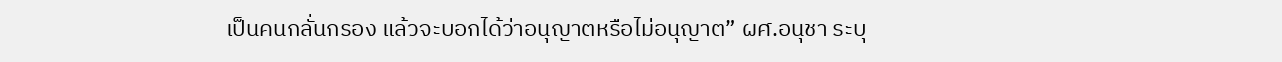เป็นคนกลั่นกรอง แล้วจะบอกได้ว่าอนุญาตหรือไม่อนุญาต” ผศ.อนุชา ระบุ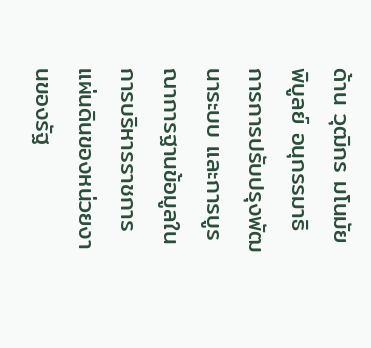ด้าน วุฒิกร มโนมัยพิบูลย์ อนุกรรมาธิการการปรับปรุงพัฒนาระบบ และการบูรณาการฐานข้อมูลในการบริหารราชการแผ่นดินของหน่วยงานของรัฐ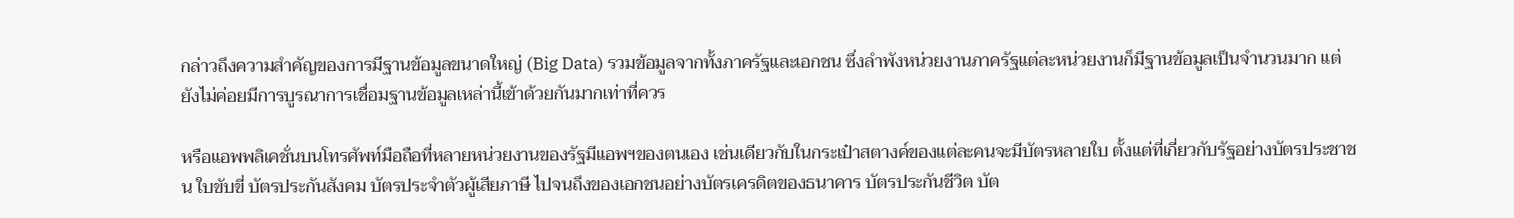กล่าวถึงความสำคัญของการมีฐานข้อมูลขนาดใหญ่ (Big Data) รวมข้อมูลจากทั้งภาครัฐและเอกชน ซึ่งลำพังหน่วยงานภาครัฐแต่ละหน่วยงานก็มีฐานข้อมูลเป็นจำนวนมาก แต่ยังไม่ค่อยมีการบูรณาการเชื่อมฐานข้อมูลเหล่านี้เข้าด้วยกันมากเท่าที่ควร

หรือแอพพลิเคชั่นบนโทรศัพท์มือถือที่หลายหน่วยงานของรัฐมีแอพฯของตนเอง เช่นเดียวกับในกระเป๋าสตางค์ของแต่ละคนจะมีบัตรหลายใบ ตั้งแต่ที่เกี่ยวกับรัฐอย่างบัตรประชาชน ใบขับขี่ บัตรประกันสังคม บัตรประจำตัวผู้เสียภาษี ไปจนถึงของเอกชนอย่างบัตรเครดิตของธนาคาร บัตรประกันชีวิต บัต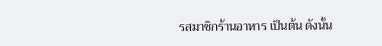รสมาชิกร้านอาหาร เป็นต้น ดังนั้น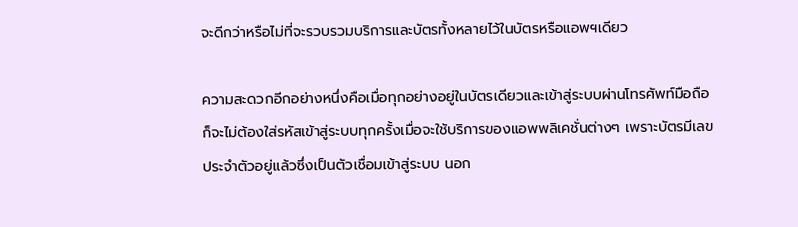จะดีกว่าหรือไม่ที่จะรวบรวมบริการและบัตรทั้งหลายไว้ในบัตรหรือแอพฯเดียว

ความสะดวกอีกอย่างหนึ่งคือเมื่อทุกอย่างอยู่ในบัตรเดียวและเข้าสู่ระบบผ่านโทรศัพท์มือถือ ก็จะไม่ต้องใส่รหัสเข้าสู่ระบบทุกครั้งเมื่อจะใช้บริการของแอพพลิเคชั่นต่างๆ เพราะบัตรมีเลขประจำตัวอยู่แล้วซึ่งเป็นตัวเชื่อมเข้าสู่ระบบ นอก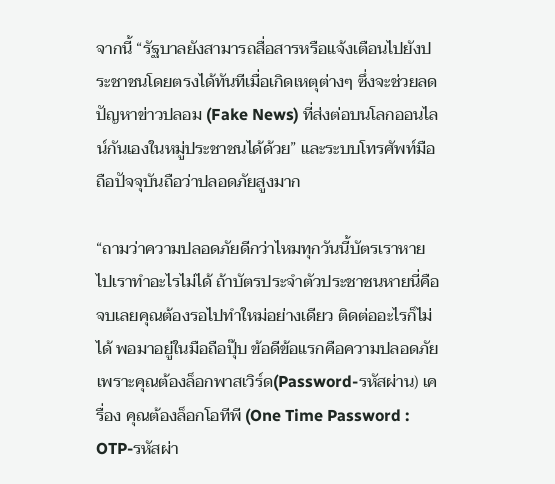จากนี้ “รัฐบาลยังสามารถสื่อสารหรือแจ้งเตือนไปยังประชาชนโดยตรงได้ทันทีเมื่อเกิดเหตุต่างๆ ซึ่งจะช่วยลดปัญหาข่าวปลอม (Fake News) ที่ส่งต่อบนโลกออนไลน์กันเองในหมู่ประชาชนได้ด้วย” และระบบโทรศัพท์มือถือปัจจุบันถือว่าปลอดภัยสูงมาก

“ถามว่าความปลอดภัยดีกว่าไหมทุกวันนี้บัตรเราหายไปเราทำอะไรไม่ได้ ถ้าบัตรประจำตัวประชาชนหายนี่คือจบเลยคุณต้องรอไปทำใหม่อย่างเดียว ติดต่ออะไรก็ไม่ได้ พอมาอยู่ในมือถือปุ๊บ ข้อดีข้อแรกคือความปลอดภัย เพราะคุณต้องล็อกพาสเวิร์ด(Password-รหัสผ่าน) เครื่อง คุณต้องล็อกโอทีพี (One Time Password : OTP-รหัสผ่า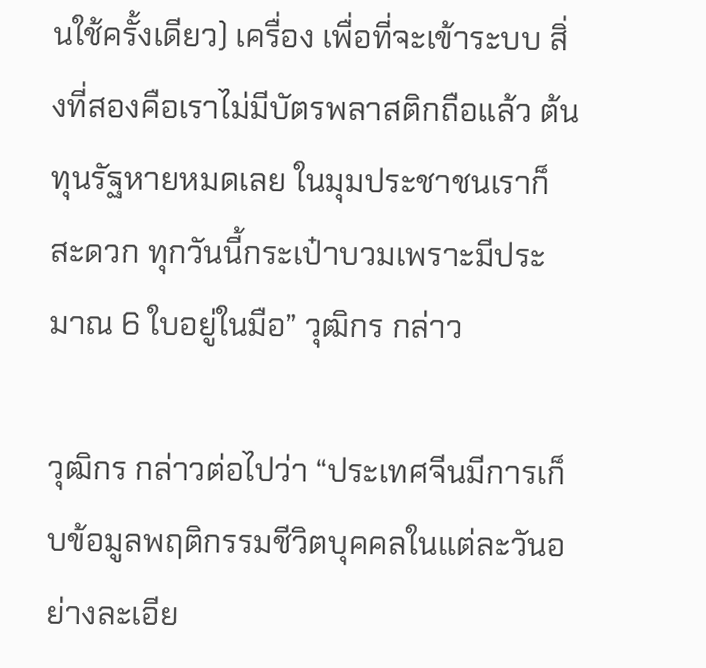นใช้ครั้งเดียว) เครื่อง เพื่อที่จะเข้าระบบ สิ่งที่สองคือเราไม่มีบัตรพลาสติกถือแล้ว ต้นทุนรัฐหายหมดเลย ในมุมประชาชนเราก็สะดวก ทุกวันนี้กระเป๋าบวมเพราะมีประมาณ 6 ใบอยู่ในมือ” วุฒิกร กล่าว

วุฒิกร กล่าวต่อไปว่า “ประเทศจีนมีการเก็บข้อมูลพฤติกรรมชีวิตบุคคลในแต่ละวันอย่างละเอีย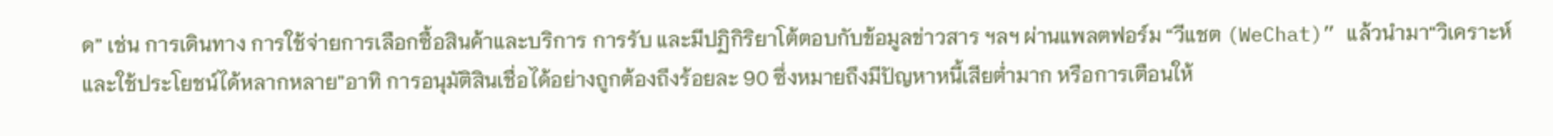ด” เช่น การเดินทาง การใช้จ่ายการเลือกซื้อสินค้าและบริการ การรับ และมีปฏิกิริยาโต้ตอบกับข้อมูลข่าวสาร ฯลฯ ผ่านแพลตฟอร์ม “วีแชต (WeChat)” แล้วนำมา“วิเคราะห์และใช้ประโยชน์ได้หลากหลาย”อาทิ การอนุมัติสินเชื่อได้อย่างถูกต้องถึงร้อยละ 90 ซึ่งหมายถึงมีปัญหาหนี้เสียต่ำมาก หรือการเตือนให้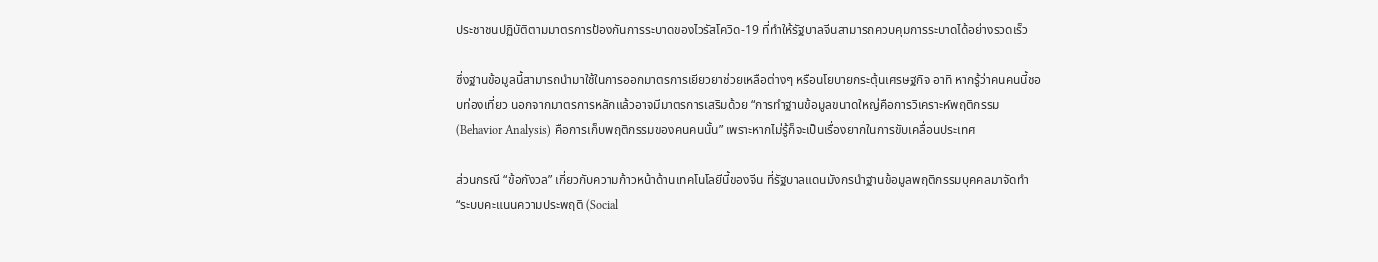ประชาชนปฏิบัติตามมาตรการป้องกันการระบาดของไวรัสโควิด-19 ที่ทำให้รัฐบาลจีนสามารถควบคุมการระบาดได้อย่างรวดเร็ว

ซึ่งฐานข้อมูลนี้สามารถนำมาใช้ในการออกมาตรการเยียวยาช่วยเหลือต่างๆ หรือนโยบายกระตุ้นเศรษฐกิจ อาทิ หากรู้ว่าคนคนนี้ชอบท่องเที่ยว นอกจากมาตรการหลักแล้วอาจมีมาตรการเสริมด้วย “การทำฐานข้อมูลขนาดใหญ่คือการวิเคราะห์พฤติกรรม (Behavior Analysis) คือการเก็บพฤติกรรมของคนคนนั้น” เพราะหากไม่รู้ก็จะเป็นเรื่องยากในการขับเคลื่อนประเทศ

ส่วนกรณี “ข้อกังวล” เกี่ยวกับความก้าวหน้าด้านเทคโนโลยีนี้ของจีน ที่รัฐบาลแดนมังกรนำฐานข้อมูลพฤติกรรมบุคคลมาจัดทำ “ระบบคะแนนความประพฤติ (Social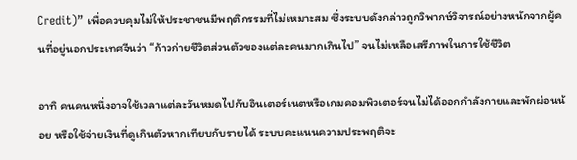Credit)” เพื่อควบคุมไม่ให้ประชาชนมีพฤติกรรมที่ไม่เหมาะสม ซึ่งระบบดังกล่าวถูกวิพากษ์วิจารณ์อย่างหนักจากผู้คนที่อยู่นอกประเทศจีนว่า “ก้าวก่ายชีวิตส่วนตัวของแต่ละคนมากเกินไป” จนไม่เหลือเสรีภาพในการใช้ชีวิต

อาทิ คนคนหนึ่งอาจใช้เวลาแต่ละวันหมดไปกับอินเตอร์เนตหรือเกมคอมพิวเตอร์จนไม่ได้ออกกำลังกายและพักผ่อนน้อย หรือใช้จ่ายเงินที่ดูเกินตัวหากเทียบกับรายได้ ระบบคะแนนความประพฤติจะ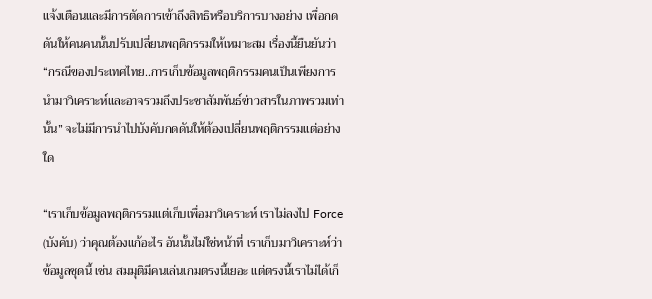แจ้งเตือนและมีการตัดการเข้าถึงสิทธิหรือบริการบางอย่าง เพื่อกดดันให้คนคนนั้นปรับเปลี่ยนพฤติกรรมให้เหมาะสม เรื่องนี้ยืนยันว่า “กรณีของประเทศไทย..การเก็บข้อมูลพฤติกรรมคนเป็นเพียงการนำมาวิเคราะห์และอาจรวมถึงประชาสัมพันธ์ข่าวสารในภาพรวมเท่านั้น” จะไม่มีการนำไปบังคับกดดันให้ต้องเปลี่ยนพฤติกรรมแต่อย่างใด

“เราเก็บข้อมูลพฤติกรรมแต่เก็บเพื่อมาวิเคราะห์ เราไม่ลงไป Force (บังคับ) ว่าคุณต้องแก้อะไร อันนั้นไม่ใช่หน้าที่ เราเก็บมาวิเคราะห์ว่าข้อมูลชุดนี้ เช่น สมมุติมีคนเล่นเกมตรงนี้เยอะ แต่ตรงนี้เราไม่ได้เก็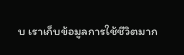บ เราเก็บข้อมูลการใช้ชีวิตมาก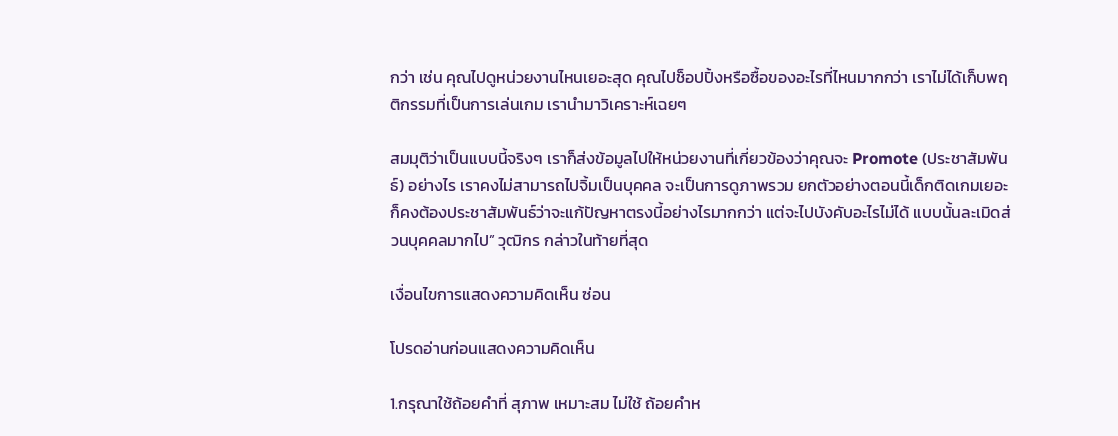กว่า เช่น คุณไปดูหน่วยงานไหนเยอะสุด คุณไปช็อปปิ้งหรือซื้อของอะไรที่ไหนมากกว่า เราไม่ได้เก็บพฤติกรรมที่เป็นการเล่นเกม เรานำมาวิเคราะห์เฉยๆ

สมมุติว่าเป็นแบบนี้จริงๆ เราก็ส่งข้อมูลไปให้หน่วยงานที่เกี่ยวข้องว่าคุณจะ Promote (ประชาสัมพันธ์) อย่างไร เราคงไม่สามารถไปจิ้มเป็นบุคคล จะเป็นการดูภาพรวม ยกตัวอย่างตอนนี้เด็กติดเกมเยอะ ก็คงต้องประชาสัมพันธ์ว่าจะแก้ปัญหาตรงนี้อย่างไรมากกว่า แต่จะไปบังคับอะไรไม่ได้ แบบนั้นละเมิดส่วนบุคคลมากไป” วุฒิกร กล่าวในท้ายที่สุด

เงื่อนไขการแสดงความคิดเห็น ซ่อน

โปรดอ่านก่อนแสดงความคิดเห็น

1.กรุณาใช้ถ้อยคำที่ สุภาพ เหมาะสม ไม่ใช้ ถ้อยคำห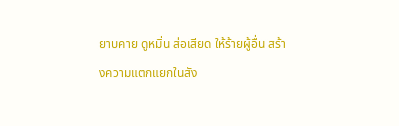ยาบคาย ดูหมิ่น ส่อเสียด ให้ร้ายผู้อื่น สร้างความแตกแยกในสัง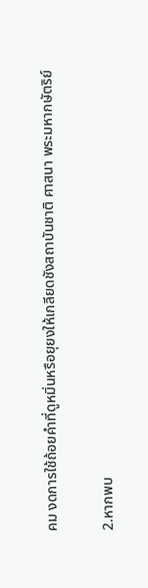คม งดการใช้ถ้อยคำที่ดูหมิ่นหรือยุยงให้เกลียดชังสถาบันชาติ ศาสนา พระมหากษัตริย์

2.หากพบ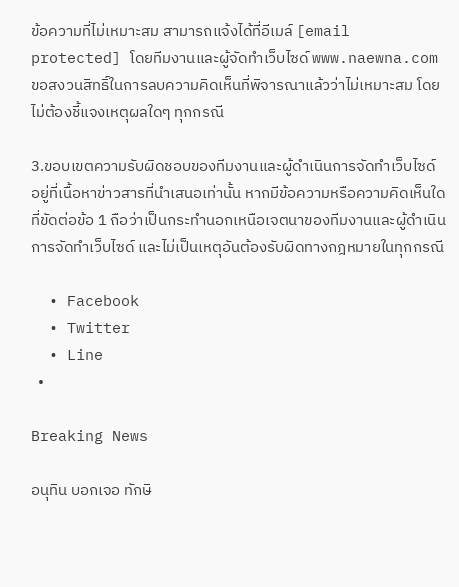ข้อความที่ไม่เหมาะสม สามารถแจ้งได้ที่อีเมล์ [email protected] โดยทีมงานและผู้จัดทำเว็บไซด์ www.naewna.com ขอสงวนสิทธิ์ในการลบความคิดเห็นที่พิจารณาแล้วว่าไม่เหมาะสม โดยไม่ต้องชี้แจงเหตุผลใดๆ ทุกกรณี

3.ขอบเขตความรับผิดชอบของทีมงานและผู้ดำเนินการจัดทำเว็บไซด์ อยู่ที่เนื้อหาข่าวสารที่นำเสนอเท่านั้น หากมีข้อความหรือความคิดเห็นใดที่ขัดต่อข้อ 1 ถือว่าเป็นกระทำนอกเหนือเจตนาของทีมงานและผู้ดำเนินการจัดทำเว็บไซด์ และไม่เป็นเหตุอันต้องรับผิดทางกฎหมายในทุกกรณี

  • Facebook
  • Twitter
  • Line
  •

Breaking News

อนุทิน บอกเจอ ทักษิ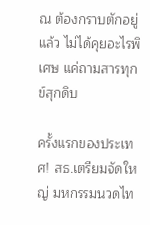ณ ต้องกราบตักอยู่แล้ว ไม่ได้คุยอะไรพิเศษ แค่ถามสารทุกข์สุกดิบ

ครั้งแรกของประเทศ! สธ.เตรียมจัดใหญ่ มหกรรมนวดไท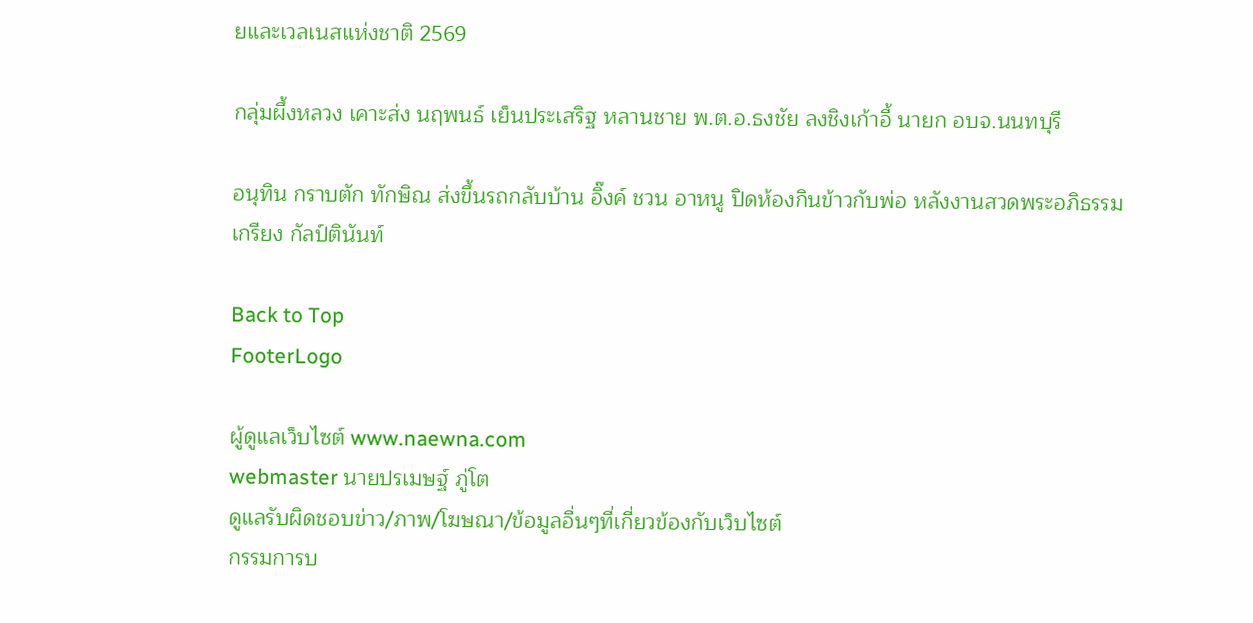ยและเวลเนสแห่งชาติ 2569

กลุ่มผึ้งหลวง เคาะส่ง นฤพนธ์ เย็นประเสริฐ หลานชาย พ.ต.อ.ธงชัย ลงชิงเก้าอี้ นายก อบจ.นนทบุรี

อนุทิน กราบตัก ทักษิณ ส่งขึ้นรถกลับบ้าน อิ๊งค์ ชวน อาหนู ปิดห้องกินข้าวกับพ่อ หลังงานสวดพระอภิธรรม เกรียง กัลป์ตินันท์

Back to Top
FooterLogo

ผู้ดูแลเว็บไซต์ www.naewna.com
webmaster นายปรเมษฐ์ ภู่โต
ดูแลรับผิดชอบข่าว/ภาพ/โฆษณา/ข้อมูลอื่นๆที่เกี่ยวข้องกับเว็บไซต์
กรรมการบ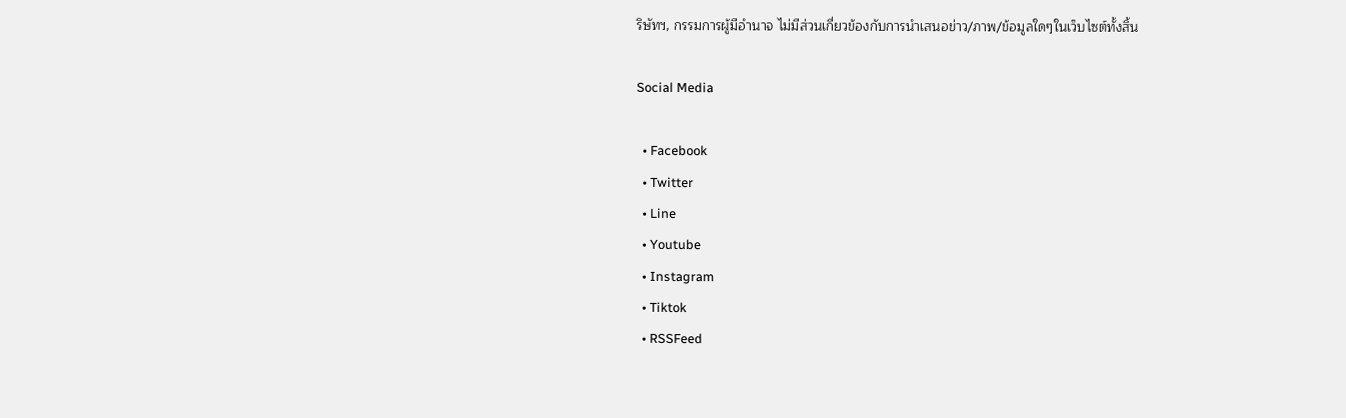ริษัทฯ, กรรมการผู้มีอำนาจ ไม่มีส่วนเกี่ยวข้องกับการนำเสนอข่าว/ภาพ/ข้อมูลใดๆในเว็บไซต์ทั้งสิ้น

Social Media

  • Facebook
  • Twitter
  • Line
  • Youtube
  • Instagram
  • Tiktok
  • RSSFeed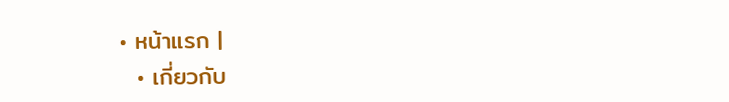• หน้าแรก |
  • เกี่ยวกับ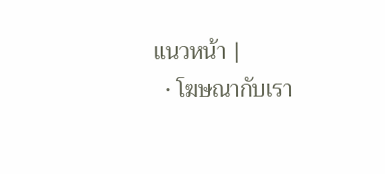แนวหน้า |
  • โฆษณากับเรา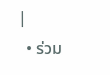|
  • ร่วม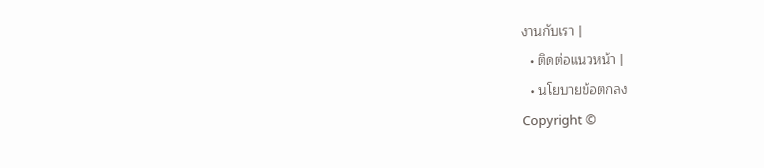งานกับเรา |
  • ติดต่อแนวหน้า |
  • นโยบายข้อตกลง
Copyright ©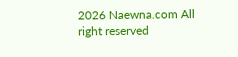2026 Naewna.com All right reserved